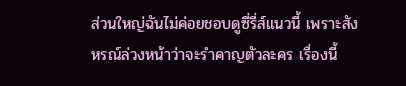ส่วนใหญ่ฉันไม่ค่อยชอบดูซี่รี่ส์แนวนี้ เพราะสังหรณ์ล่วงหน้าว่าจะรำคาญตัวละคร เรื่องนี้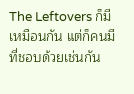The Leftovers ก็มีเหมือนกัน แต่ก็คนมีที่ชอบด้วยเช่นกัน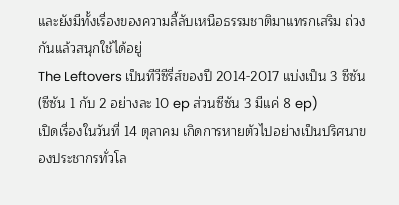และยังมีทั้งเรื่องของความลี้ลับเหนือธรรมชาติมาแทรกเสริม ถ่วงกันแล้วสนุกใช้ได้อยู่
The Leftovers เป็นทีวีซีรี่ส์ของปี 2014-2017 แบ่งเป็น 3 ซีซัน (ซีซัน 1 กับ 2 อย่างละ 10 ep ส่วนซีซัน 3 มีแค่ 8 ep)
เปิดเรื่องในวันที่ 14 ตุลาคม เกิดการหายตัวไปอย่างเป็นปริศนาของประชากรทั่วโล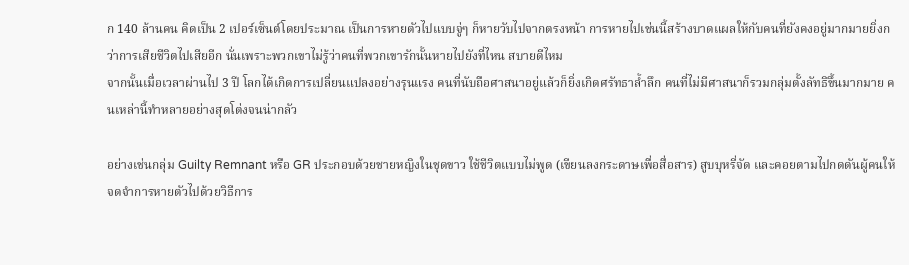ก 140 ล้านคน คิดเป็น 2 เปอร์เซ็นต์โดยประมาณ เป็นการหายตัวไปแบบจู่ๆ ก็หายวับไปจากตรงหน้า การหายไปเช่นนี้สร้างบาดแผลให้กับคนที่ยังคงอยู่มากมายยิ่งกว่าการเสียชีวิตไปเสียอีก นั่นเพราะพวกเขาไม่รู้ว่าคนที่พวกเขารักนั้นหายไปยังที่ไหน สบายดีไหม
จากนั้นเมื่อเวลาผ่านไป 3 ปี โลกได้เกิดการเปลี่ยนแปลงอย่างรุนแรง คนที่นับถือศาสนาอยู่แล้วก็ยิ่งเกิดศรัทธาล้ำลึก คนที่ไม่มีศาสนาก็รวมกลุ่มตั้งลัทธิขึ้นมากมาย คนเหล่านี้ทำหลายอย่างสุดโต่งจนน่ากลัว

อย่างเช่นกลุ่ม Guilty Remnant หรือ GR ประกอบด้วยชายหญิงในชุดขาว ใช้ชีวิตแบบไม่พูด (เขียนลงกระดาษเพื่อสื่อสาร) สูบบุหรี่จัด และคอยตามไปกดดันผู้คนให้จดจำการหายตัวไปด้วยวิธีการ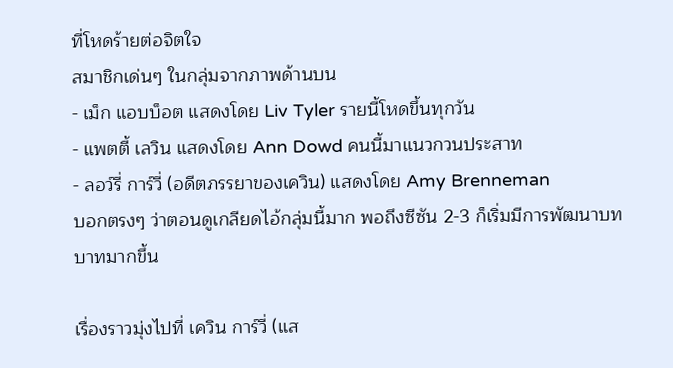ที่โหดร้ายต่อจิตใจ
สมาชิกเด่นๆ ในกลุ่มจากภาพด้านบน
- เม็ก แอบบ็อต แสดงโดย Liv Tyler รายนี้โหดขึ้นทุกวัน
- แพตตี้ เลวิน แสดงโดย Ann Dowd คนนี้มาแนวกวนประสาท
- ลอว์รี่ การ์วี่ (อดีตภรรยาของเควิน) แสดงโดย Amy Brenneman
บอกตรงๆ ว่าตอนดูเกลียดไอ้กลุ่มนี้มาก พอถึงซีซัน 2-3 ก็เริ่มมีการพัฒนาบทบาทมากขึ้น

เรื่องราวมุ่งไปที่ เควิน การ์วี่ (แส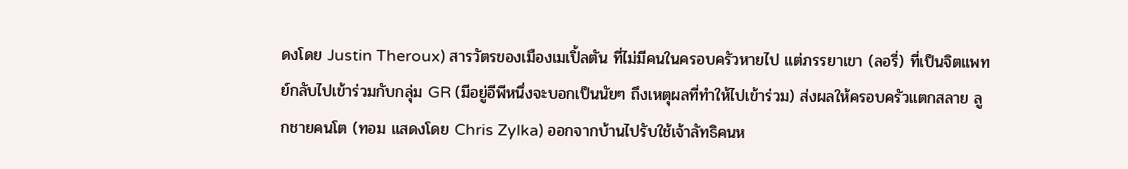ดงโดย Justin Theroux) สารวัตรของเมืองเมเปิ้ลตัน ที่ไม่มีคนในครอบครัวหายไป แต่ภรรยาเขา (ลอรี่) ที่เป็นจิตแพทย์กลับไปเข้าร่วมกับกลุ่ม GR (มีอยู่อีพีหนึ่งจะบอกเป็นนัยๆ ถึงเหตุผลที่ทำให้ไปเข้าร่วม) ส่งผลให้ครอบครัวแตกสลาย ลูกชายคนโต (ทอม แสดงโดย Chris Zylka) ออกจากบ้านไปรับใช้เจ้าลัทธิคนห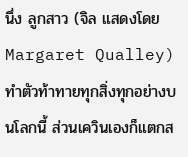นึ่ง ลูกสาว (จิล แสดงโดย Margaret Qualley) ทำตัวท้าทายทุกสิ่งทุกอย่างบนโลกนี้ ส่วนเควินเองก็แตกส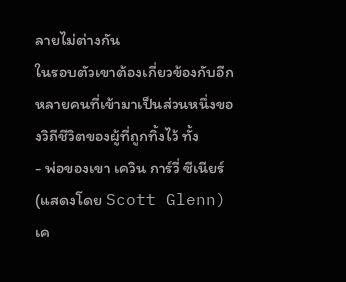ลายไม่ต่างกัน
ในรอบตัวเขาต้องเกี่ยวข้องกับอีกหลายคนที่เข้ามาเป็นส่วนหนึ่งของวิถีชีวิตของผู้ที่ถูกทิ้งไว้ ทั้ง
- พ่อของเขา เควิน การ์วี่ ซีเนียร์ (แสดงโดย Scott Glenn) เค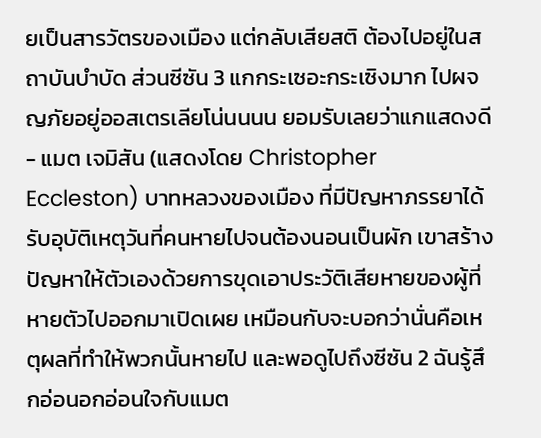ยเป็นสารวัตรของเมือง แต่กลับเสียสติ ต้องไปอยู่ในสถาบันบำบัด ส่วนซีซัน 3 แกกระเซอะกระเซิงมาก ไปผจญภัยอยู่ออสเตรเลียโน่นนนน ยอมรับเลยว่าแกแสดงดี
- แมต เจมิสัน (แสดงโดย Christopher Eccleston) บาทหลวงของเมือง ที่มีปัญหาภรรยาได้รับอุบัติเหตุวันที่คนหายไปจนต้องนอนเป็นผัก เขาสร้างปัญหาให้ตัวเองด้วยการขุดเอาประวัติเสียหายของผู้ที่หายตัวไปออกมาเปิดเผย เหมือนกับจะบอกว่านั่นคือเหตุผลที่ทำให้พวกนั้นหายไป และพอดูไปถึงซีซัน 2 ฉันรู้สึกอ่อนอกอ่อนใจกับแมต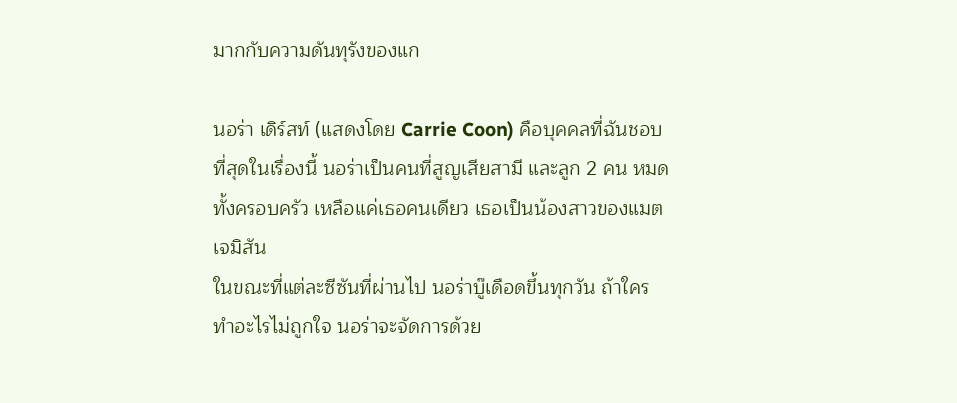มากกับความดันทุรังของแก

นอร่า เดิร์สท์ (แสดงโดย Carrie Coon) คือบุคคลที่ฉันชอบที่สุดในเรื่องนี้ นอร่าเป็นคนที่สูญเสียสามี และลูก 2 คน หมดทั้งครอบครัว เหลือแค่เธอคนเดียว เธอเป็นน้องสาวของแมต เจมิสัน
ในขณะที่แต่ละซีซันที่ผ่านไป นอร่าบู๊เดือดขึ้นทุกวัน ถ้าใครทำอะไรไม่ถูกใจ นอร่าจะจัดการด้วย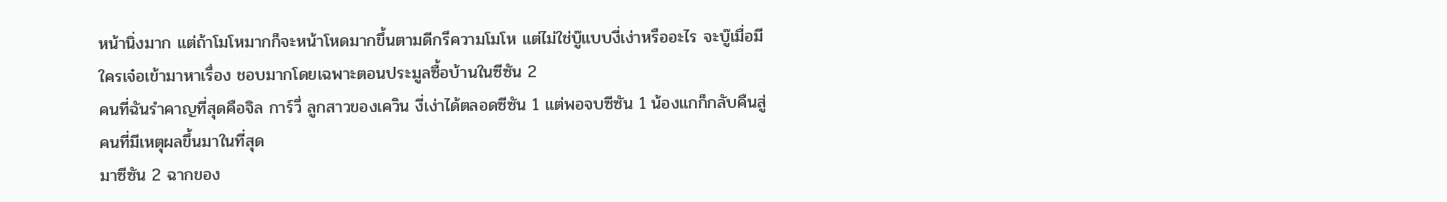หน้านิ่งมาก แต่ถ้าโมโหมากก็จะหน้าโหดมากขึ้นตามดีกรีความโมโห แต่ไม่ใช่บู๊แบบงี่เง่าหรืออะไร จะบู๊เมื่อมีใครเจ๋อเข้ามาหาเรื่อง ชอบมากโดยเฉพาะตอนประมูลซื้อบ้านในซีซัน 2
คนที่ฉันรำคาญที่สุดคือจิล การ์วี่ ลูกสาวของเควิน งี่เง่าได้ตลอดซีซัน 1 แต่พอจบซีซัน 1 น้องแกก็กลับคืนสู่คนที่มีเหตุผลขึ้นมาในที่สุด
มาซีซัน 2 ฉากของ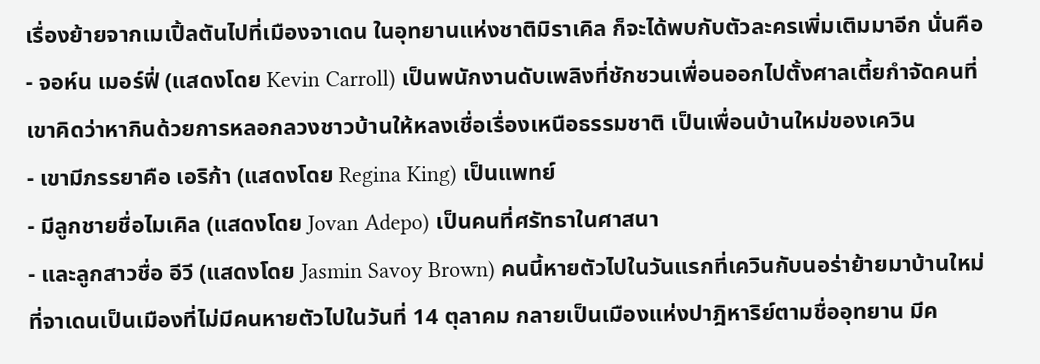เรื่องย้ายจากเมเปิ้ลตันไปที่เมืองจาเดน ในอุทยานแห่งชาติมิราเคิล ก็จะได้พบกับตัวละครเพิ่มเติมมาอีก นั่นคือ
- จอห์น เมอร์ฟี่ (แสดงโดย Kevin Carroll) เป็นพนักงานดับเพลิงที่ชักชวนเพื่อนออกไปตั้งศาลเตี้ยกำจัดคนที่เขาคิดว่าหากินด้วยการหลอกลวงชาวบ้านให้หลงเชื่อเรื่องเหนือธรรมชาติ เป็นเพื่อนบ้านใหม่ของเควิน
- เขามีภรรยาคือ เอริก้า (แสดงโดย Regina King) เป็นแพทย์
- มีลูกชายชื่อไมเคิล (แสดงโดย Jovan Adepo) เป็นคนที่ศรัทธาในศาสนา
- และลูกสาวชื่อ อีวี (แสดงโดย Jasmin Savoy Brown) คนนี้หายตัวไปในวันแรกที่เควินกับนอร่าย้ายมาบ้านใหม่
ที่จาเดนเป็นเมืองที่ไม่มีคนหายตัวไปในวันที่ 14 ตุลาคม กลายเป็นเมืองแห่งปาฎิหาริย์ตามชื่ออุทยาน มีค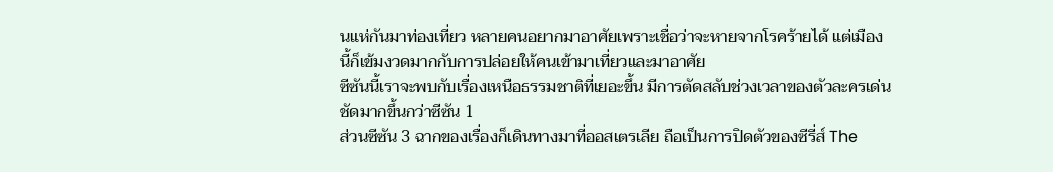นแห่กันมาท่องเที่ยว หลายคนอยากมาอาศัยเพราะเชื่อว่าจะหายจากโรคร้ายได้ แต่เมืองนี้ก็เข้มงวดมากกับการปล่อยให้คนเข้ามาเที่ยวและมาอาศัย
ซีซันนี้เราจะพบกับเรื่องเหนือธรรมชาติที่เยอะขึ้น มีการตัดสลับช่วงเวลาของตัวละครเด่นชัดมากขึ้นกว่าซีซัน 1
ส่วนซีซัน 3 ฉากของเรื่องก็เดินทางมาที่ออสเตรเลีย ถือเป็นการปิดตัวของซีรี่ส์ The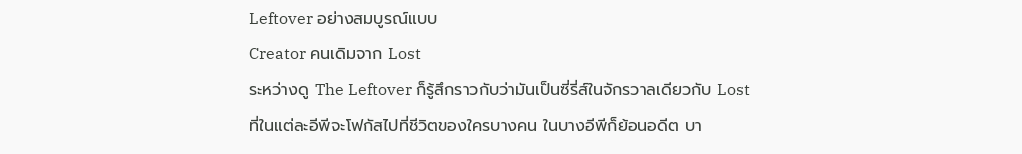Leftover อย่างสมบูรณ์แบบ
Creator คนเดิมจาก Lost
ระหว่างดู The Leftover ก็รู้สึกราวกับว่ามันเป็นซี่รี่ส์ในจักรวาลเดียวกับ Lost ที่ในแต่ละอีพีจะโฟกัสไปที่ชีวิตของใครบางคน ในบางอีพีก็ย้อนอดีต บา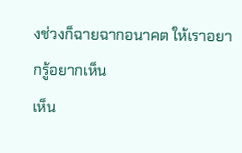งช่วงก็ฉายฉากอนาคต ให้เราอยากรู้อยากเห็น
เห็น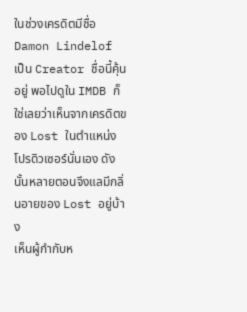ในช่วงเครดิตมีชื่อ Damon Lindelof เป็น Creator ชื่อนี้คุ้นอยู่ พอไปดูใน IMDB ก็ใช่เลยว่าเห็นจากเครดิตของ Lost ในตำแหน่งโปรดิวเซอร์นั่นเอง ดังนั้นหลายตอนจึงแลมีกลิ่นอายของ Lost อยู่บ้าง
เห็นผู้กำกับห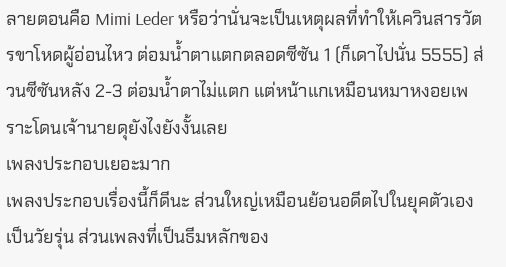ลายตอนคือ Mimi Leder หรือว่านั่นจะเป็นเหตุผลที่ทำให้เควินสารวัตรขาโหดผู้อ่อนไหว ต่อมน้ำตาแตกตลอดซีซัน 1 (ก็เดาไปนั่น 5555) ส่วนซีซันหลัง 2-3 ต่อมน้ำตาไม่แตก แต่หน้าแกเหมือนหมาหงอยเพราะโดนเจ้านายดุยังไงยังงั้นเลย
เพลงประกอบเยอะมาก
เพลงประกอบเรื่องนี้ก็ดีนะ ส่วนใหญ่เหมือนย้อนอดีตไปในยุคตัวเองเป็นวัยรุ่น ส่วนเพลงที่เป็นธีมหลักของ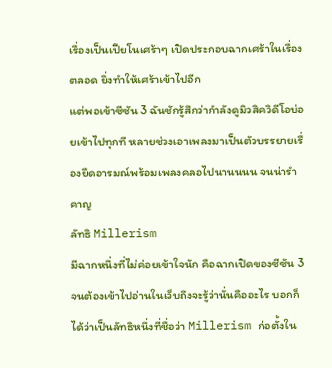เรื่องเป็นเปียโนเศร้าๆ เปิดประกอบฉากเศร้าในเรื่องตลอด ยิ่งทำให้เศร้าเข้าไปอีก
แต่พอเข้าซีซัน 3 ฉันชักรู้สึกว่ากำลังดูมิวสิควิดีโอบ่อยเข้าไปทุกที หลายช่วงเอาเพลงมาเป็นตัวบรรยายเรื่องยืดอารมณ์พร้อมเพลงคลอไปนานนนน จนน่ารำคาญ
ลัทธิ Millerism
มีฉากหนึ่งที่ไม่ค่อยเข้าใจนัก คือฉากเปิดของซีซัน 3 จนต้องเข้าไปอ่านในเว็บถึงจะรู้ว่านั่นคืออะไร บอกก็ได้ว่าเป็นลัทธิหนึ่งที่ชื่อว่า Millerism ก่อตั้งใน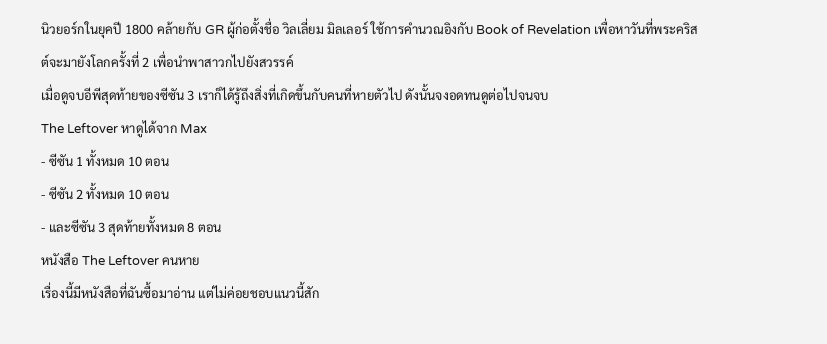นิวยอร์กในยุคปี 1800 คล้ายกับ GR ผู้ก่อตั้งชื่อ วิลเลี่ยม มิลเลอร์ ใช้การคำนวณอิงกับ Book of Revelation เพื่อหาวันที่พระคริสต์จะมายังโลกครั้งที่ 2 เพื่อนำพาสาวกไปยังสวรรค์
เมื่อดูจบอีพีสุดท้ายของซีซัน 3 เราก็ได้รู้ถึงสิ่งที่เกิดขึ้นกับคนที่หายตัวไป ดังนั้นจงอดทนดูต่อไปจนจบ
The Leftover หาดูได้จาก Max
- ซีซัน 1 ทั้งหมด 10 ตอน
- ซีซัน 2 ทั้งหมด 10 ตอน
- และซีซัน 3 สุดท้ายทั้งหมด 8 ตอน
หนังสือ The Leftover คนหาย
เรื่องนี้มีหนังสือที่ฉันซื้อมาอ่าน แต่ไม่ค่อยชอบแนวนี้สัก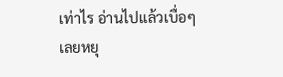เท่าไร อ่านไปแล้วเบื่อๆ เลยหยุ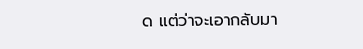ด แต่ว่าจะเอากลับมา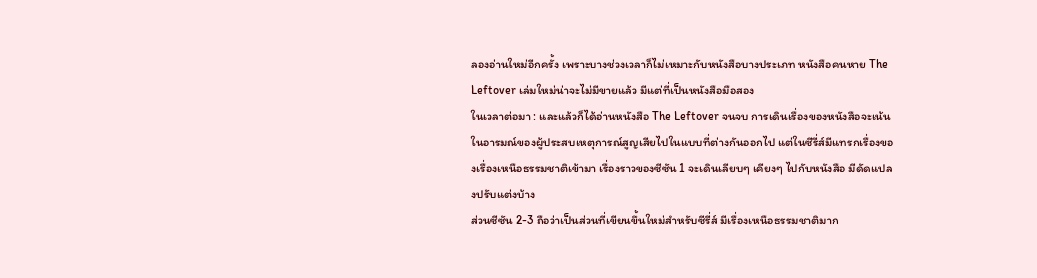ลองอ่านใหม่อีกครั้ง เพราะบางช่วงเวลาก็ไม่เหมาะกับหนังสือบางประเภท หนังสือคนหาย The Leftover เล่มใหม่น่าจะไม่มีขายแล้ว มีแต่ที่เป็นหนังสือมือสอง
ในเวลาต่อมา : และแล้วก็ได้อ่านหนังสือ The Leftover จนจบ การเดินเรื่องของหนังสือจะเน้นในอารมณ์ของผู้ประสบเหตุการณ์สูญเสียไปในแบบที่ต่างกันออกไป แต่ในซีรี่ส์มีแทรกเรื่องของเรื่องเหนือธรรมชาติเข้ามา เรื่องราวของซีซัน 1 จะเดินเลียบๆ เคียงๆ ไปกับหนังสือ มีดัดแปลงปรับแต่งบ้าง
ส่วนซีซัน 2-3 ถือว่าเป็นส่วนที่เขียนขึ้นใหม่สำหรับซีรี่ส์ มีเรื่องเหนือธรรมชาติมาก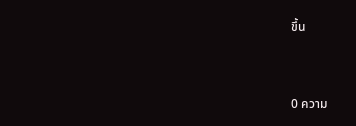ขึ้น


0 ความ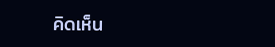คิดเห็น